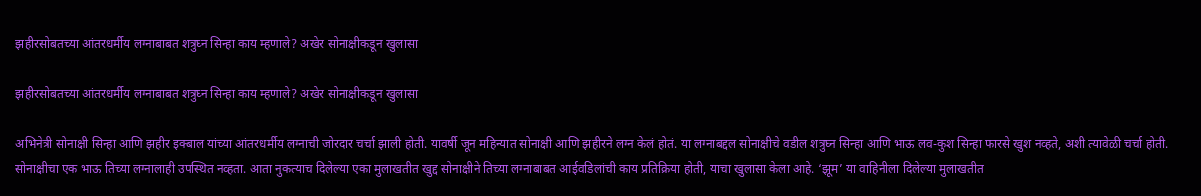झहीरसोबतच्या आंतरधर्मीय लग्नाबाबत शत्रुघ्न सिन्हा काय म्हणाले? अखेर सोनाक्षीकडून खुलासा

झहीरसोबतच्या आंतरधर्मीय लग्नाबाबत शत्रुघ्न सिन्हा काय म्हणाले? अखेर सोनाक्षीकडून खुलासा

अभिनेत्री सोनाक्षी सिन्हा आणि झहीर इक्बाल यांच्या आंतरधर्मीय लग्नाची जोरदार चर्चा झाली होती. यावर्षी जून महिन्यात सोनाक्षी आणि झहीरने लग्न केलं होतं. या लग्नाबद्दल सोनाक्षीचे वडील शत्रुघ्न सिन्हा आणि भाऊ लव-कुश सिन्हा फारसे खुश नव्हते, अशी त्यावेळी चर्चा होती. सोनाक्षीचा एक भाऊ तिच्या लग्नालाही उपस्थित नव्हता. आता नुकत्याच दिलेल्या एका मुलाखतीत खुद्द सोनाक्षीने तिच्या लग्नाबाबत आईवडिलांची काय प्रतिक्रिया होती, याचा खुलासा केला आहे. ‘झूम’ या वाहिनीला दिलेल्या मुलाखतीत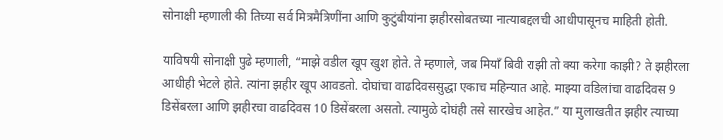सोनाक्षी म्हणाली की तिच्या सर्व मित्रमैत्रिणींना आणि कुटुंबीयांना झहीरसोबतच्या नात्याबद्दलची आधीपासूनच माहिती होती.

याविषयी सोनाक्षी पुढे म्हणाली, “माझे वडील खूप खुश होते. ते म्हणाले, जब मियाँ बिवी राझी तो क्या करेगा काझी? ते झहीरला आधीही भेटले होते. त्यांना झहीर खूप आवडतो. दोघांचा वाढदिवससुद्धा एकाच महिन्यात आहे. माझ्या वडिलांचा वाढदिवस 9 डिसेंबरला आणि झहीरचा वाढदिवस 10 डिसेंबरला असतो. त्यामुळे दोघंही तसे सारखेच आहेत.” या मुलाखतीत झहीर त्याच्या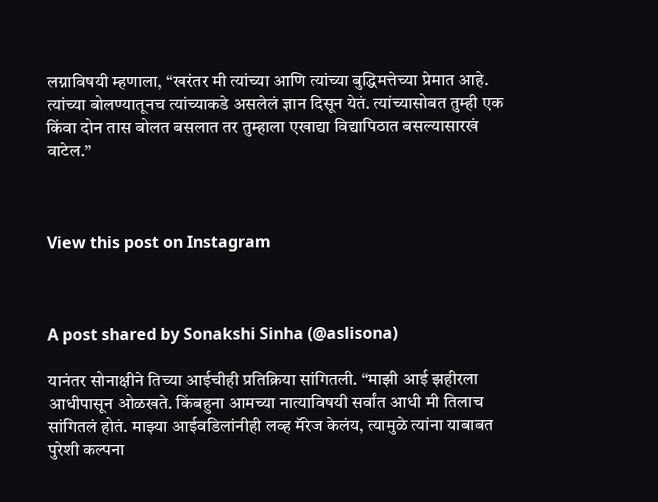लग्नाविषयी म्हणाला, “खरंतर मी त्यांच्या आणि त्यांच्या बुद्धिमत्तेच्या प्रेमात आहे. त्यांच्या बोलण्यातूनच त्यांच्याकडे असलेलं ज्ञान दिसून येतं. त्यांच्यासोबत तुम्ही एक किंवा दोन तास बोलत बसलात तर तुम्हाला एखाद्या विद्यापिठात बसल्यासारखं वाटेल.”



View this post on Instagram



A post shared by Sonakshi Sinha (@aslisona)

यानंतर सोनाक्षीने तिच्या आईचीही प्रतिक्रिया सांगितली. “माझी आई झहीरला आधीपासून ओळखते. किंबहुना आमच्या नात्याविषयी सर्वांत आधी मी तिलाच सांगितलं होतं. माझ्या आईवडिलांनीही लव्ह मॅरेज केलंय, त्यामुळे त्यांना याबाबत पुरेशी कल्पना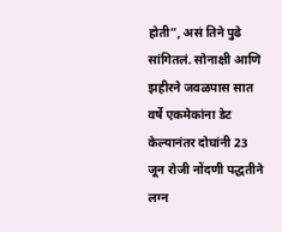होती”, असं तिने पुढे सांगितलं. सोनाक्षी आणि झहीरने जवळपास सात वर्षे एकमेकांना डेट केल्यानंतर दोघांनी 23 जून रोजी नोंदणी पद्धतीने लग्न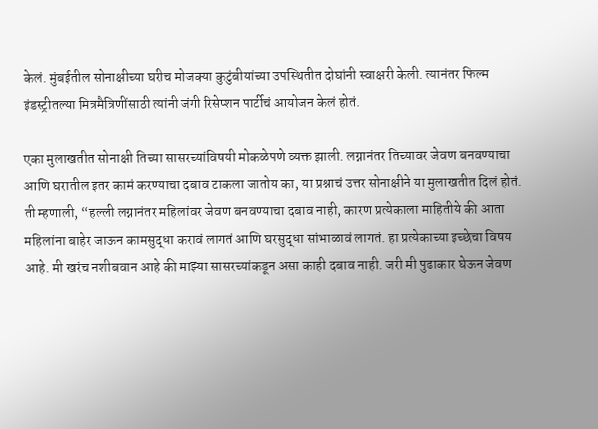केलं. मुंबईतील सोनाक्षीच्या घरीच मोजक्या कुटुंबीयांच्या उपस्थितीत दोघांनी स्वाक्षरी केली. त्यानंतर फिल्म इंडस्ट्रीतल्या मित्रमैत्रिणींसाठी त्यांनी जंगी रिसेप्शन पार्टीचं आयोजन केलं होतं.

एका मुलाखतीत सोनाक्षी तिच्या सासरच्यांविषयी मोकळेपणे व्यक्त झाली. लग्नानंतर तिच्यावर जेवण बनवण्याचा आणि घरातील इतर कामं करण्याचा दबाव टाकला जातोय का, या प्रश्नाचं उत्तर सोनाक्षीने या मुलाखतीत दिलं होतं. ती म्हणाली, “हल्ली लग्नानंतर महिलांवर जेवण बनवण्याचा दबाव नाही, कारण प्रत्येकाला माहितीये की आता महिलांना बाहेर जाऊन कामसुद्धा करावं लागतं आणि घरसुद्धा सांभाळावं लागतं. हा प्रत्येकाच्या इच्छेचा विषय आहे. मी खरंच नशीबवान आहे की माझ्या सासरच्यांकडून असा काही दबाव नाही. जरी मी पुढाकार घेऊन जेवण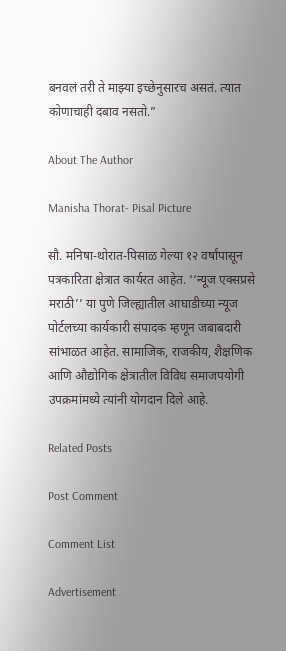बनवलं तरी ते माझ्या इच्छेनुसारच असतं. त्यात कोणाचाही दबाव नसतो.”

About The Author

Manisha Thorat- Pisal Picture

सौ. मनिषा-थोरात-पिसाळ गेल्या १२ वर्षांपासून पत्रकारिता क्षेत्रात कार्यरत आहेत. ‘‘न्यूज एक्सप्रसे मराठी’’ या पुणे जिल्ह्यातील आघाडीच्या न्यूज पोर्टलच्या कार्यकारी संपादक म्हणून जबाबदारी सांभाळत आहेत. सामाजिक, राजकीय, शैक्षणिक आणि औद्योगिक क्षेत्रातील विविध समाजपयोगी उपक्रमांमध्ये त्यांनी योगदान दिले आहे.

Related Posts

Post Comment

Comment List

Advertisement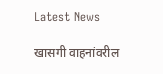Latest News

खासगी वाहनांवरील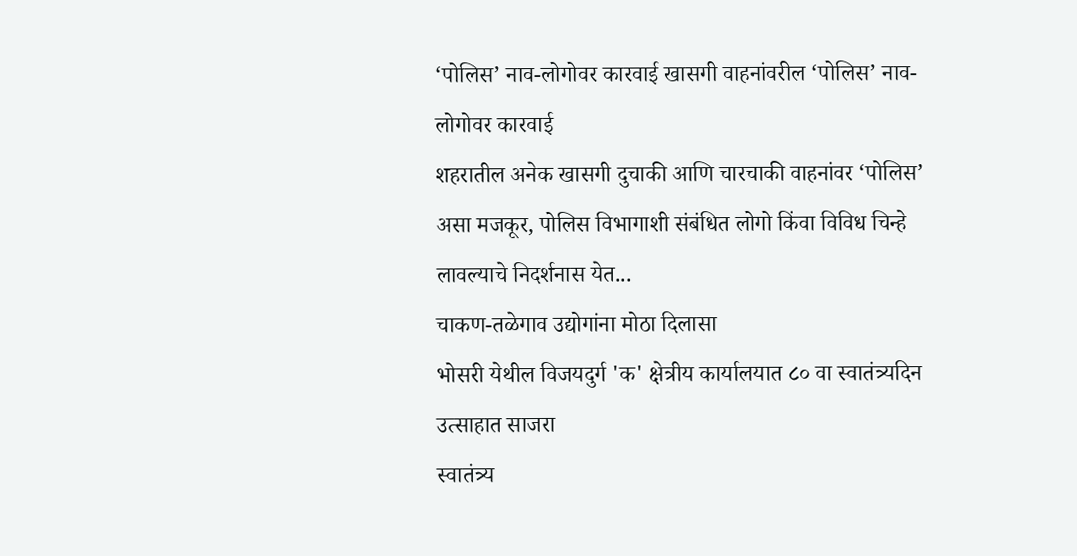‘पोलिस’ नाव-लोगोवर कारवाई खासगी वाहनांवरील ‘पोलिस’ नाव-लोगोवर कारवाई
शहरातील अनेक खासगी दुचाकी आणि चारचाकी वाहनांवर ‘पोलिस’ असा मजकूर, पोलिस विभागाशी संबंधित लोगो किंवा विविध चिन्हे लावल्याचे निदर्शनास येत...
चाकण-तळेगाव उद्योगांना मोठा दिलासा
भोसरी येथील विजयदुर्ग 'क' क्षेत्रीय कार्यालयात ८० वा स्वातंत्र्यदिन उत्साहात साजरा
स्वातंत्र्य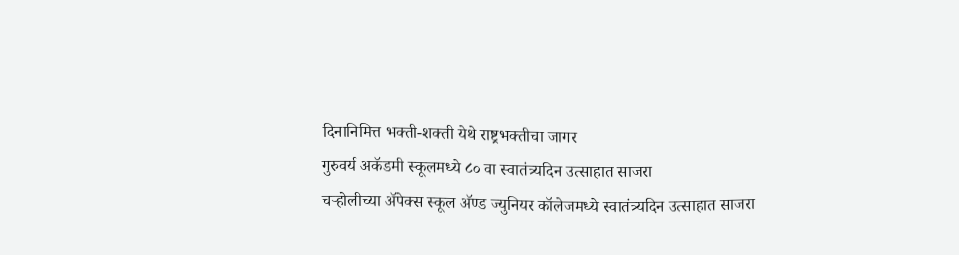दिनानिमित्त भक्ती-शक्ती येथे राष्ट्रभक्तीचा जागर
गुरुवर्य अकॅडमी स्कूलमध्ये ८० वा स्वातंत्र्यदिन उत्साहात साजरा
चऱ्होलीच्या अ‍ॅपेक्स स्कूल अ‍ॅण्ड ज्युनियर कॉलेजमध्ये स्वातंत्र्यदिन उत्साहात साजरा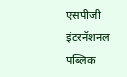एसपीजी इंटरनॅशनल पब्लिक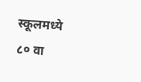स्कूलमध्ये ८० वा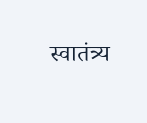स्वातंत्र्य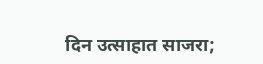दिन उत्साहात साजरा;